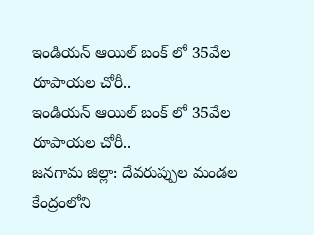ఇండియన్ ఆయిల్ బంక్ లో 35వేల రూపాయల చోరీ..
ఇండియన్ ఆయిల్ బంక్ లో 35వేల రూపాయల చోరీ..
జనగామ జిల్లా: దేవరుప్పుల మండల కేంద్రంలోని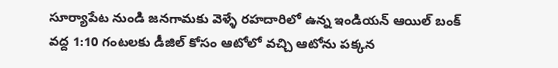సూర్యాపేట నుండి జనగామకు వెళ్ళే రహదారిలో ఉన్న ఇండియన్ ఆయిల్ బంక్ వద్ద 1:10 గంటలకు డీజిల్ కోసం ఆటోలో వచ్చి ఆటోను పక్కన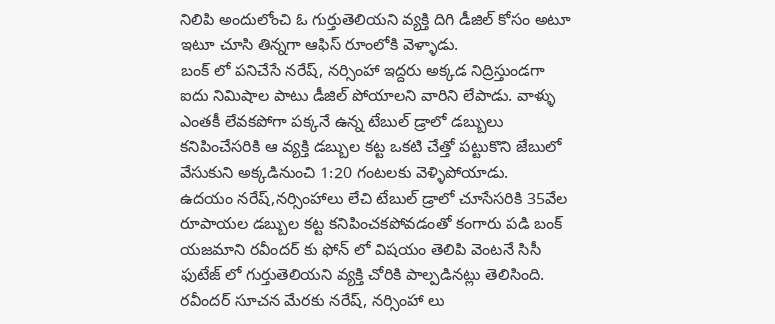నిలిపి అందులోంచి ఓ గుర్తుతెలియని వ్యక్తి దిగి డీజిల్ కోసం అటూ ఇటూ చూసి తిన్నగా ఆఫిస్ రూంలోకి వెళ్ళాడు.
బంక్ లో పనిచేసే నరేష్, నర్సింహా ఇద్దరు అక్కడ నిద్రిస్తుండగా ఐదు నిమిషాల పాటు డీజిల్ పోయాలని వారిని లేపాడు. వాళ్ళు ఎంతకీ లేవకపోగా పక్కనే ఉన్న టేబుల్ డ్రాలో డబ్బులు కనిపించేసరికి ఆ వ్యక్తి డబ్బుల కట్ట ఒకటి చేత్తో పట్టుకొని జేబులో వేసుకుని అక్కడినుంచి 1:20 గంటలకు వెళ్ళిపోయాడు.
ఉదయం నరేష్,నర్సింహాలు లేచి టేబుల్ డ్రాలో చూసేసరికి 35వేల రూపాయల డబ్బుల కట్ట కనిపించకపోవడంతో కంగారు పడి బంక్ యజమాని రవీందర్ కు ఫోన్ లో విషయం తెలిపి వెంటనే సిసీ ఫుటేజ్ లో గుర్తుతెలియని వ్యక్తి చోరికి పాల్పడినట్లు తెలిసింది. రవీందర్ సూచన మేరకు నరేష్, నర్సింహా లు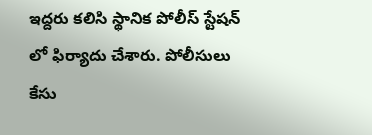ఇద్దరు కలిసి స్థానిక పోలీస్ స్టేషన్ లో ఫిర్యాదు చేశారు. పోలీసులు కేసు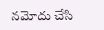నమోదు చేసి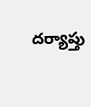దర్యాప్తు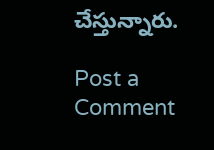చేస్తున్నారు.

Post a Comment